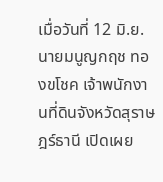เมื่อวันที่ 12 มิ.ย. นายมนูญกฤช ทองขโชค เจ้าพนักงานที่ดินจังหวัดสุราษฎร์ธานี เปิดเผย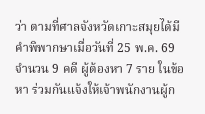ว่า ตามที่ศาลจังหวัดเกาะสมุยได้มีคำพิพากษาเมื่อวันที่ 25 พ.ค. 69 จำนวน 9 คดี ผู้ต้องหา 7 ราย ในข้อหา ร่วมกันแจ้งให้เจ้าพนักงานผู้ก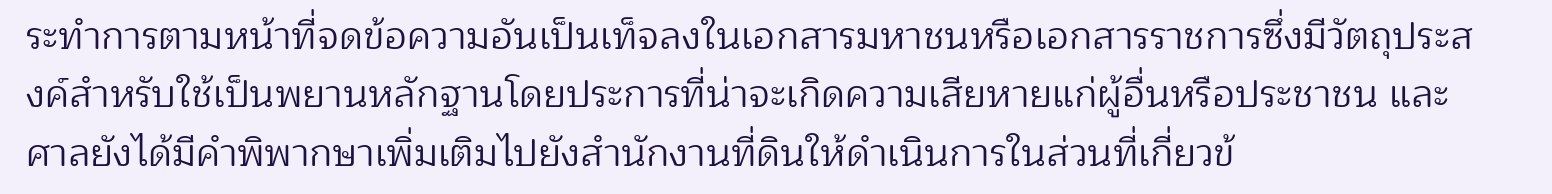ระทำการตามหน้าที่จดข้อความอันเป็นเท็จลงในเอกสารมหาชนหรือเอกสารราชการซึ่งมีวัตถุประสงค์สำหรับใช้เป็นพยานหลักฐานโดยประการที่น่าจะเกิดความเสียหายแก่ผู้อื่นหรือประชาชน และศาลยังได้มีคำพิพากษาเพิ่มเติมไปยังสำนักงานที่ดินให้ดำเนินการในส่วนที่เกี่ยวข้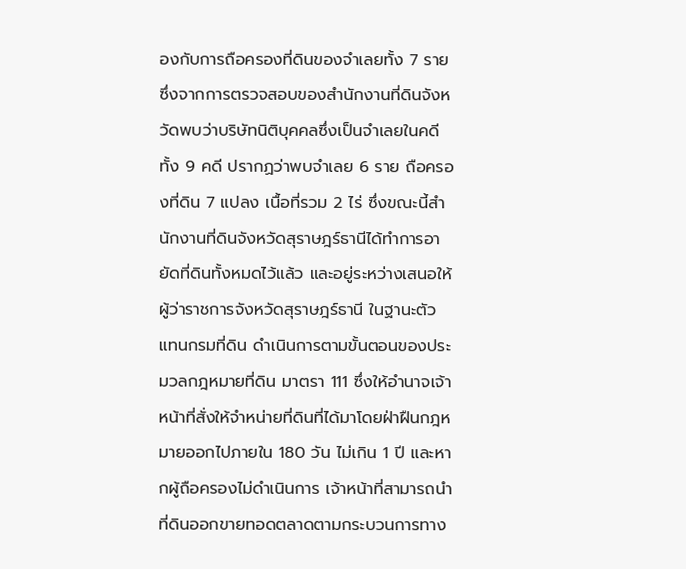องกับการถือครองที่ดินของจำเลยทั้ง 7 ราย
ซึ่งจากการตรวจสอบของสำนักงานที่ดินจังหวัดพบว่าบริษัทนิติบุคคลซึ่งเป็นจำเลยในคดีทั้ง 9 คดี ปรากฏว่าพบจำเลย 6 ราย ถือครองที่ดิน 7 แปลง เนื้อที่รวม 2 ไร่ ซึ่งขณะนี้สำนักงานที่ดินจังหวัดสุราษฎร์ธานีได้ทำการอายัดที่ดินทั้งหมดไว้แล้ว และอยู่ระหว่างเสนอให้ผู้ว่าราชการจังหวัดสุราษฎร์ธานี ในฐานะตัวแทนกรมที่ดิน ดำเนินการตามขั้นตอนของประมวลกฎหมายที่ดิน มาตรา 111 ซึ่งให้อำนาจเจ้าหน้าที่สั่งให้จำหน่ายที่ดินที่ได้มาโดยฝ่าฝืนกฎหมายออกไปภายใน 180 วัน ไม่เกิน 1 ปี และหากผู้ถือครองไม่ดำเนินการ เจ้าหน้าที่สามารถนำที่ดินออกขายทอดตลาดตามกระบวนการทาง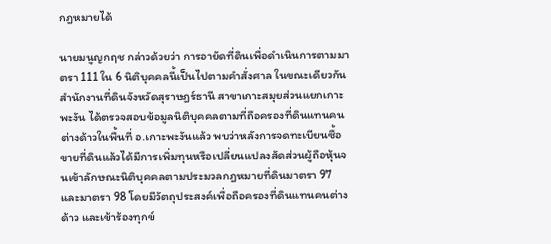กฎหมายได้

นายมนูญกฤช กล่าวด้วยว่า การอายัดที่ดินเพื่อดำเนินการตามมาตรา 111 ใน 6 นิติบุคคลนี้เป็นไปตามคำสั่งศาล ในขณะเดียวกัน สำนักงานที่ดินจังหวัดสุราษฎร์ธานี สาขาเกาะสมุยส่วนแยกเกาะพะงัน ได้ตรวจสอบข้อมูลนิติบุคคลตามที่ถือครองที่ดินแทนคนต่างด้าวในพื้นที่ อ.เกาะพะงันแล้ว พบว่าหลังการจดทะเบียนซื้อขายที่ดินแล้วได้มีการเพิ่มทุนหรือเปลี่ยนแปลงสัดส่วนผู้ถือหุ้นจนเข้าลักษณะนิติบุคคลตามประมวลกฎหมายที่ดินมาตรา 97 และมาตรา 98 โดยมีวัตถุประสงค์เพื่อถือครองที่ดินแทนคนต่างด้าว และเข้าร้องทุกข์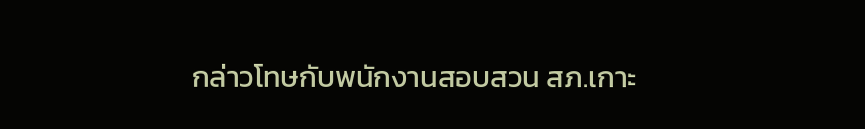กล่าวโทษกับพนักงานสอบสวน สภ.เกาะ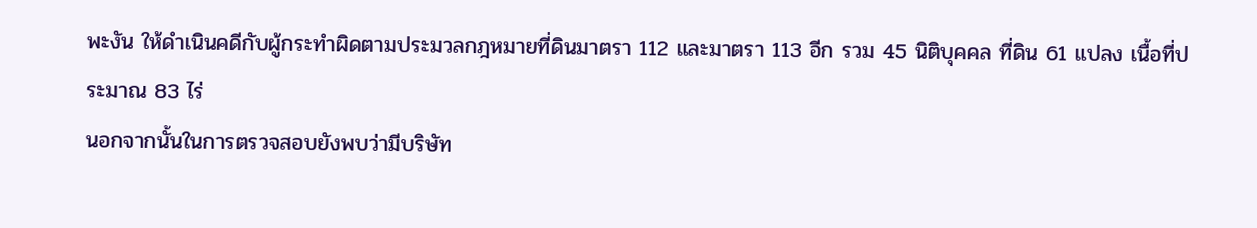พะงัน ให้ดำเนินคดีกับผู้กระทำผิดตามประมวลกฎหมายที่ดินมาตรา 112 และมาตรา 113 อีก รวม 45 นิติบุคคล ที่ดิน 61 แปลง เนื้อที่ประมาณ 83 ไร่
นอกจากนั้นในการตรวจสอบยังพบว่ามีบริษัท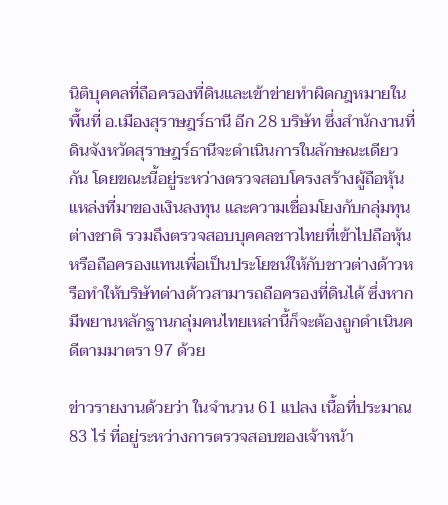นิติบุคคลที่ถือครองที่ดินและเข้าข่ายทำผิดกฎหมายในพื้นที่ อ.เมืองสุราษฎร์ธานี อีก 28 บริษัท ซึ่งสำนักงานที่ดินจังหวัดสุราษฎร์ธานีจะดำเนินการในลักษณะเดียวกัน โดยขณะนี้อยู่ระหว่างตรวจสอบโครงสร้างผู้ถือหุ้น แหล่งที่มาของเงินลงทุน และความเชื่อมโยงกับกลุ่มทุนต่างชาติ รวมถึงตรวจสอบบุคคลชาวไทยที่เข้าไปถือหุ้น หรือถือครองแทนเพื่อเป็นประโยชน์ให้กับชาวต่างด้าวหรือทำให้บริษัทต่างด้าวสามารถถือครองที่ดินได้ ซึ่งหากมีพยานหลักฐานกลุ่มคนไทยเหล่านี้ก็จะต้องถูกดำเนินคดีตามมาตรา 97 ด้วย

ข่าวรายงานด้วยว่า ในจำนวน 61 แปลง เนื้อที่ประมาณ 83 ไร่ ที่อยู่ระหว่างการตรวจสอบของเจ้าหน้า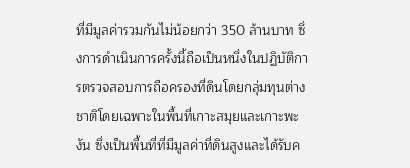ที่มีมูลค่ารวมกันไม่น้อยกว่า 350 ล้านบาท ซึ่งการดำเนินการครั้งนี้ถือเป็นหนึ่งในปฏิบัติการตรวจสอบการถือครองที่ดินโดยกลุ่มทุนต่างชาติโดยเฉพาะในพื้นที่เกาะสมุยและเกาะพะงัน ซึ่งเป็นพื้นที่ที่มีมูลค่าที่ดินสูงและได้รับค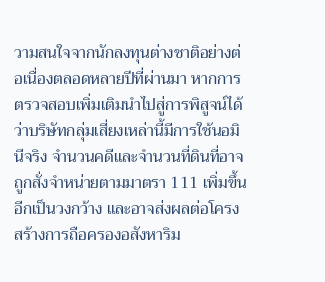วามสนใจจากนักลงทุนต่างชาติอย่างต่อเนื่องตลอดหลายปีที่ผ่านมา หากการตรวจสอบเพิ่มเติมนำไปสู่การพิสูจน์ได้ว่าบริษัทกลุ่มเสี่ยงเหล่านี้มีการใช้นอมินีจริง จำนวนคดีและจำนวนที่ดินที่อาจถูกสั่งจำหน่ายตามมาตรา 111 เพิ่มขึ้นอีกเป็นวงกว้าง และอาจส่งผลต่อโครงสร้างการถือครองอสังหาริม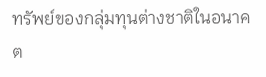ทรัพย์ของกลุ่มทุนต่างชาติในอนาคต